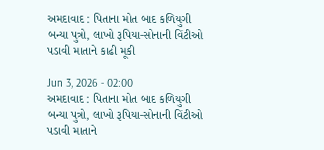અમદાવાદ : પિતાના મોત બાદ કળિયુગી બન્યા પુત્રો, લાખો રૂપિયા-સોનાની વિંટીઓ પડાવી માતાને કાઢી મૂકી

Jun 3, 2026 - 02:00
અમદાવાદ : પિતાના મોત બાદ કળિયુગી બન્યા પુત્રો, લાખો રૂપિયા-સોનાની વિંટીઓ પડાવી માતાને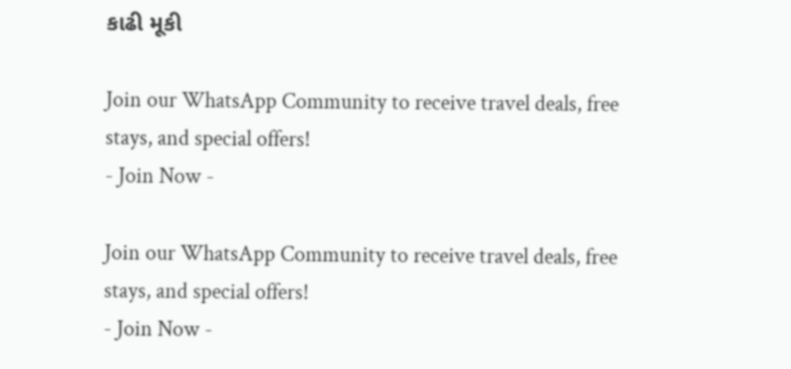કાઢી મૂકી

Join our WhatsApp Community to receive travel deals, free stays, and special offers!
- Join Now -

Join our WhatsApp Community to receive travel deals, free stays, and special offers!
- Join Now -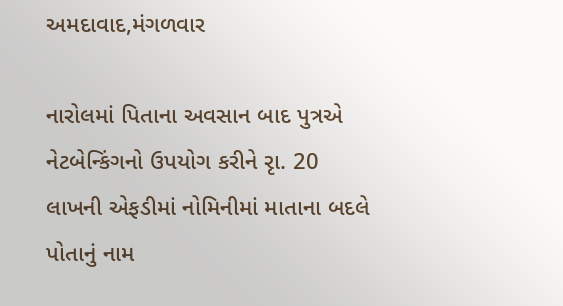અમદાવાદ,મંગળવાર

નારોલમાં પિતાના અવસાન બાદ પુત્રએ નેટબેન્કિંગનો ઉપયોગ કરીને રૃા. 20 લાખની એફડીમાં નોમિનીમાં માતાના બદલે પોતાનું નામ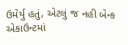ઉમેર્યુ હતું, એટલું જ નહી બેન્ક એકાઉન્ટમાં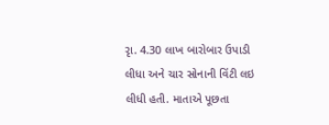રૃા. 4.30 લાખ બારોબાર ઉપાડી લીધા અને ચાર સોનાની વિંટી લઇ લીધી હતી. માતાએ પૂછતા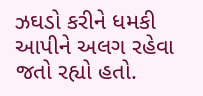ઝઘડો કરીને ધમકી આપીને અલગ રહેવા જતો રહ્યો હતો.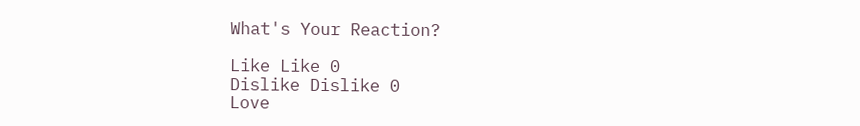What's Your Reaction?

Like Like 0
Dislike Dislike 0
Love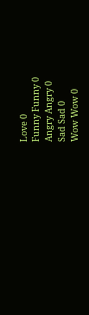Love 0
Funny Funny 0
Angry Angry 0
Sad Sad 0
Wow Wow 0